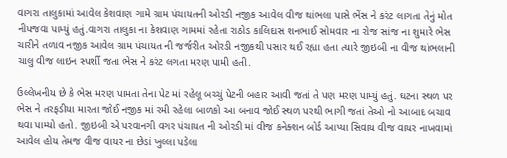વાગરા તાલુકામાં આવેલ કેશવાણ ગામે ગ્રામ પંચાયતની ઓરડી નજીક આવેલ વીજ થાંભલા પાસે ભેંસ ને કરંટ લાગતા તેનું મોત નીપજવા પામ્યું હતું.વાગરા તાલુકા ના કેશવાણ ગામમાં રહેતા રાઠોડ કાલિદાસ શનભાઈ સોમવાર ના રોજ સાંજ ના શુમારે ભેસ ચારીને તળાવ નજીક આવેલ ગ્રામ પંચાયત ની જર્જરીત ઓરડી નજીકથી પસાર થઈ રહ્યા હતા ત્યારે જીઇબી ના વીજ થાંભલાની ચાલુ વીજ લાઇન સ્પર્શી જતા ભેસ ને કરંટ લગતા મરણ પામી હતી.

ઉલ્લેખનીય છે કે ભેસ મરણ પામતા તેના પેટ માં રહેલૂ બચ્ચું પેટની બહાર આવી જતાં તે પણ મરણ પામ્યું હતું. ઘટના સ્થળ પર ભેસ ને તરફડીયા મારતા જોઈ નજીક માં રમી રહેલા બાળકો આ બનાવ જોઈ સ્થળ પરથી ભાગી જતાં તેઓ નો આબાદ બચાવ થવા પામ્યો હતો. જીઇબી એ પરવાનગી વગર પંચાયત ની ઓરડી માં વીજ કનેક્શન બોર્ડ આપ્યા સિવાય વીજ વાયર નાખવામાં આવેલ હોય તેમજ વીજ વાયર ના છેડાં ખુલ્લા પડેલા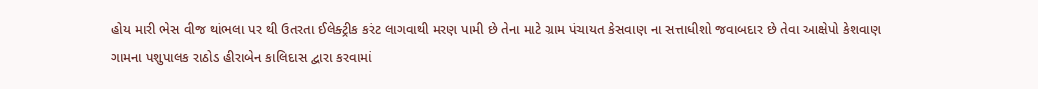હોય મારી ભેસ વીજ થાંભલા પર થી ઉતરતા ઈલેક્ટ્રીક કરંટ લાગવાથી મરણ પામી છે તેના માટે ગ્રામ પંચાયત કેસવાણ ના સત્તાધીશો જવાબદાર છે તેવા આક્ષેપો કેશવાણ ગામના પશુપાલક રાઠોડ હીરાબેન કાલિદાસ દ્વારા કરવામાં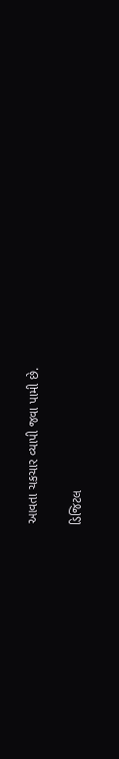આવતા ચકચાર વ્યાપી જવા પામી છે.

ડિજિટલ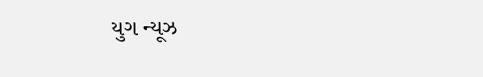યુગ ન્યૂઝ